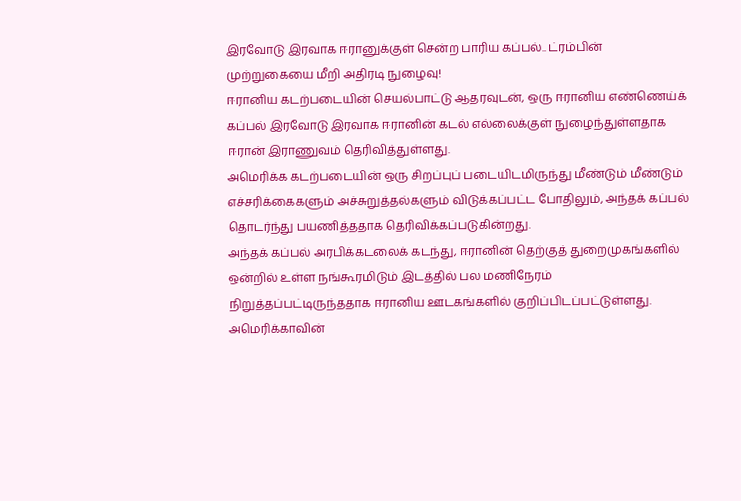இரவோடு இரவாக ஈரானுக்குள் சென்ற பாரிய கப்பல்.. ட்ரம்பின் முற்றுகையை மீறி அதிரடி நுழைவு!
ஈரானிய கடற்படையின் செயல்பாட்டு ஆதரவுடன், ஒரு ஈரானிய எண்ணெய்க் கப்பல் இரவோடு இரவாக ஈரானின் கடல் எல்லைக்குள் நுழைந்துள்ளதாக ஈரான் இராணுவம் தெரிவித்துள்ளது.
அமெரிக்க கடற்படையின் ஒரு சிறப்புப் படையிடமிருந்து மீண்டும் மீண்டும் எச்சரிக்கைகளும் அச்சுறுத்தல்களும் விடுக்கப்பட்ட போதிலும், அந்தக் கப்பல் தொடர்ந்து பயணித்ததாக தெரிவிக்கப்படுகின்றது.
அந்தக் கப்பல் அரபிக்கடலைக் கடந்து, ஈரானின் தெற்குத் துறைமுகங்களில் ஒன்றில் உள்ள நங்கூரமிடும் இடத்தில் பல மணிநேரம் நிறுத்தப்பட்டிருந்ததாக ஈரானிய ஊடகங்களில் குறிப்பிடப்பட்டுள்ளது.
அமெரிக்காவின்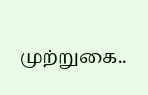முற்றுகை..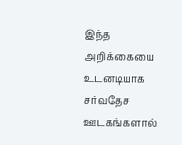இந்த அறிக்கையை உடனடியாக சர்வதேச ஊடகங்களால்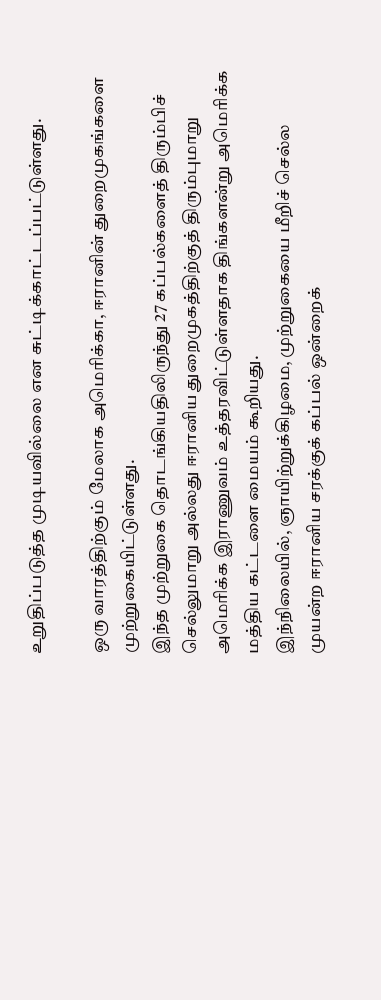உறுதிப்படுத்த முடியவில்லை என சுட்டிக்காட்டப்பட்டுள்ளது.

ஒரு வாரத்திற்கும் மேலாக அமெரிக்கா, ஈரானின் துறைமுகங்களை முற்றுகையிட்டுள்ளது.
இந்த முற்றுகை தொடங்கியதிலிருந்து 27 கப்பல்களைத் திரும்பிச் செல்லுமாறு அல்லது ஈரானிய துறைமுகத்திற்குத் திரும்புமாறு அமெரிக்க இராணுவம் உத்தரவிட்டுள்ளதாக திங்களன்று அமெரிக்க மத்திய கட்டளை மையம் கூறியது.
இந்நிலையில், ஞாயிற்றுக்கிழமை, முற்றுகையை மீறிச் செல்ல முயன்ற ஈரானிய சரக்குக் கப்பல் ஒன்றைக்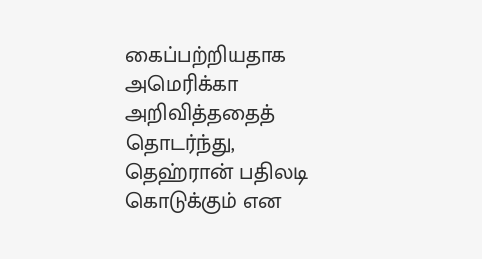கைப்பற்றியதாக அமெரிக்கா அறிவித்ததைத் தொடர்ந்து, தெஹ்ரான் பதிலடி கொடுக்கும் என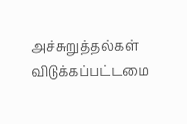அச்சுறுத்தல்கள் விடுக்கப்பட்டமை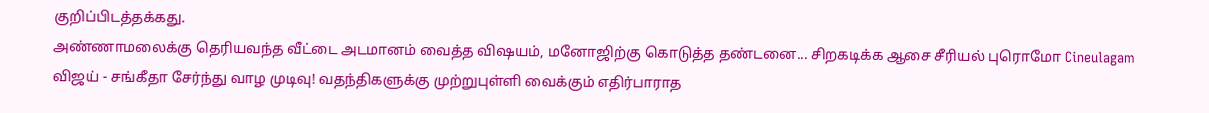குறிப்பிடத்தக்கது.
அண்ணாமலைக்கு தெரியவந்த வீட்டை அடமானம் வைத்த விஷயம், மனோஜிற்கு கொடுத்த தண்டனை... சிறகடிக்க ஆசை சீரியல் புரொமோ Cineulagam
விஜய் - சங்கீதா சேர்ந்து வாழ முடிவு! வதந்திகளுக்கு முற்றுபுள்ளி வைக்கும் எதிர்பாராத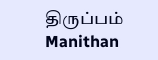திருப்பம் Manithan